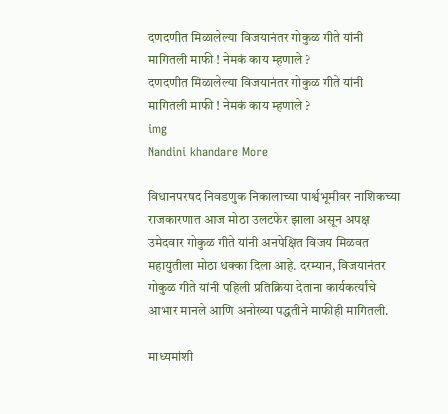दणदणीत मिळालेल्या विजयानंतर गोकुळ गीते यांनी मागितली माफी ! नेमकं काय म्हणाले ?
दणदणीत मिळालेल्या विजयानंतर गोकुळ गीते यांनी मागितली माफी ! नेमकं काय म्हणाले ?
img
Nandini khandare More

विधानपरषद निवडणुक निकालाच्या पार्श्वभूमीवर नाशिकच्या राजकारणात आज मोठा उलटफेर झाला असून अपक्ष उमेदवार गोकुळ गीते यांनी अनपेक्षित विजय मिळवत महायुतीला मोठा धक्का दिला आहे. दरम्यान, विजयानंतर गोकुळ गीते यांनी पहिली प्रतिक्रिया देताना कार्यकर्त्यांचे आभार मानले आणि अनोख्या पद्धतीने माफीही मागितली.

माध्यमांशी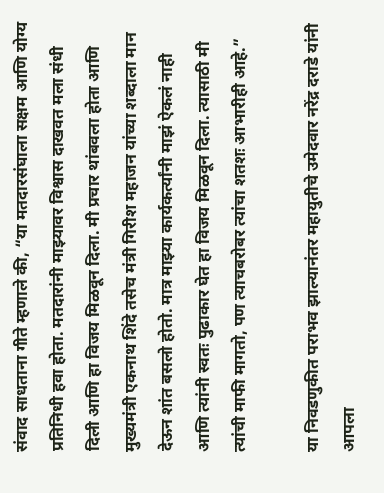संवाद साधताना गीते म्हणाले की, “या मतदारसंघाला सक्षम आणि योग्य प्रतिनिधी हवा होता. मतदारांनी माझ्यावर विश्वास दाखवत मला संधी दिली आणि हा विजय मिळवून दिला. मी प्रचार थांबवला होता आणि मुख्यमंत्री एकनाथ शिंदे तसेच मंत्री गिरीश महाजन यांच्या शब्दाला मान देऊन शांत बसलो होतो. मात्र माझ्या कार्यकर्त्यांनी माझं ऐकलं नाही आणि त्यांनी स्वतः पुढाकार घेत हा विजय मिळवून दिला. त्यासाठी मी त्यांची माफी मागतो, पण त्याचबरोबर त्यांचा शतशः आभारीही आहे.”

या निवडणुकीत पराभव झाल्यानंतर महायुतीचे उमेदवार नरेंद्र दराडे यांनी आपला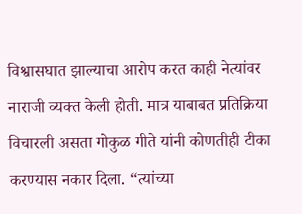विश्वासघात झाल्याचा आरोप करत काही नेत्यांवर नाराजी व्यक्त केली होती. मात्र याबाबत प्रतिक्रिया विचारली असता गोकुळ गीते यांनी कोणतीही टीका करण्यास नकार दिला. “त्यांच्या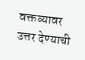वक्तव्यावर उत्तर देण्याची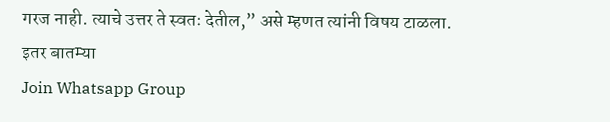गरज नाही. त्याचे उत्तर ते स्वतः देतील,” असे म्हणत त्यांनी विषय टाळला.
इतर बातम्या
Join Whatsapp Group